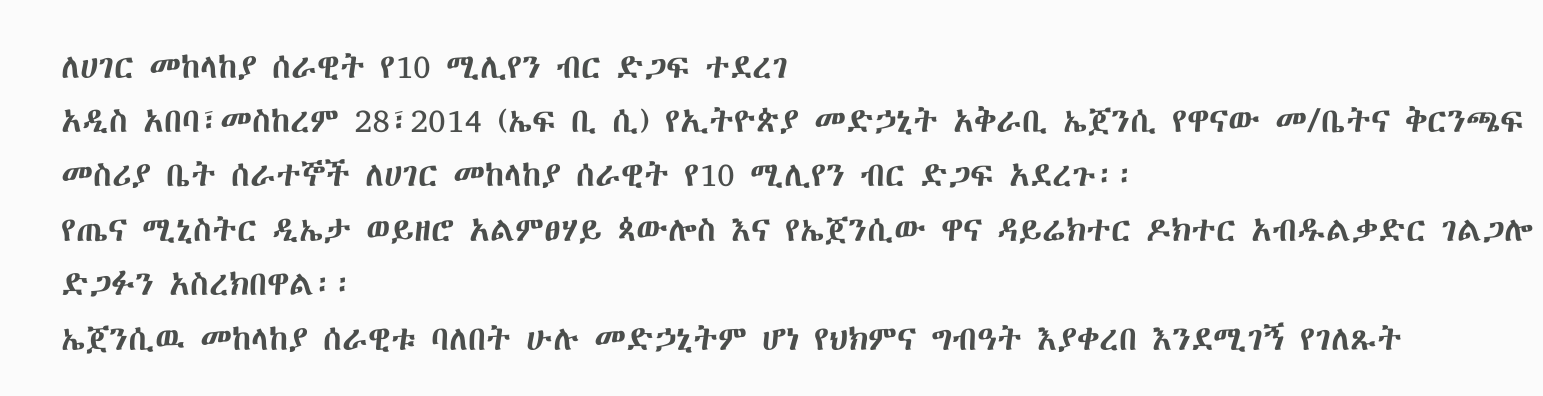ለሀገር መከላከያ ሰራዊት የ10 ሚሊየን ብር ድጋፍ ተደረገ
አዲስ አበባ፣መስከረም 28፣2014 (ኤፍ ቢ ሲ) የኢትዮጵያ መድኃኒት አቅራቢ ኤጀንሲ የዋናው መ/ቤትና ቅርንጫፍ መስሪያ ቤት ሰራተኞች ለሀገር መከላከያ ሰራዊት የ10 ሚሊየን ብር ድጋፍ አደረጉ፡፡
የጤና ሚኒስትር ዲኤታ ወይዘሮ አልምፀሃይ ጳውሎስ እና የኤጀንሲው ዋና ዳይሬክተር ዶክተር አብዱልቃድር ገልጋሎ ድጋፉን አስረክበዋል፡፡
ኤጀንሲዉ መከላከያ ሰራዊቱ ባለበት ሁሉ መድኃኒትም ሆነ የህክምና ግብዓት እያቀረበ እንደሚገኝ የገለጹት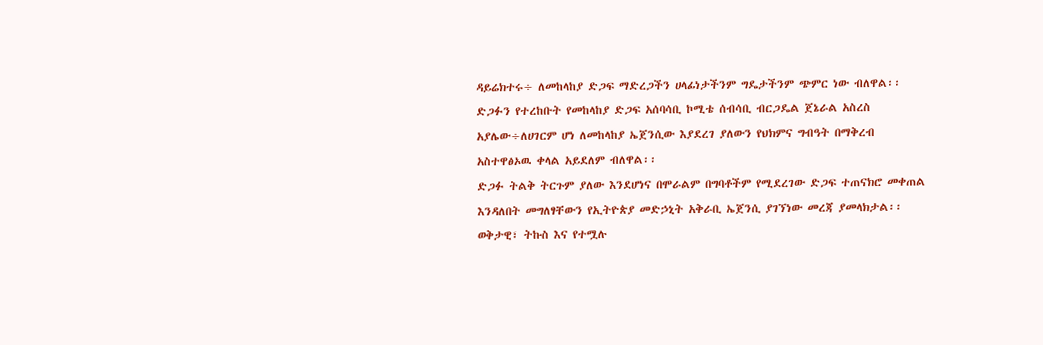ዳይሬክተሩ÷ ለመከላከያ ድጋፍ ማድረጋችን ሀላፊነታችንም ግዴታችንም ጭምር ነው ብለዋል፡፡
ድጋፉን የተረከቡት የመከላከያ ድጋፍ አሰባሳቢ ኮሚቴ ሰብሳቢ ብርጋዴል ጀኔራል አስረስ አያሌው÷ለሀገርም ሆነ ለመከላከያ ኤጀንሲው እያደረገ ያለውን የህክምና ግብዓት በማቅረብ አስተዋፅኦዉ ቀላል አይደለም ብለዋል፡፡
ድጋፉ ትልቅ ትርጉም ያለው እንደሆነና በሞራልም በግባቶችም የሚደረገው ድጋፍ ተጠናክሮ መቀጠል እንዳለበት መግለፃቸውን የኢትዮጵያ መድኃኒት አቅራቢ ኤጀንሲ ያገኘነው መረጃ ያመላክታል፡፡
ወቅታዊ፣ ትኩስ እና የተሟሉ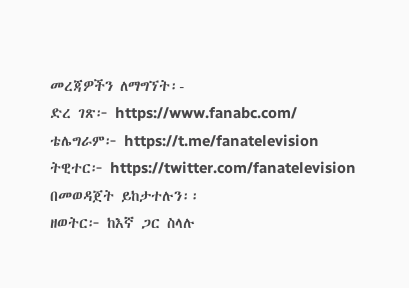መረጃዎችን ለማግኘት፡-
ድረ ገጽ፦ https://www.fanabc.com/
ቴሌግራም፦ https://t.me/fanatelevision
ትዊተር፦ https://twitter.com/fanatelevision በመወዳጀት ይከታተሉን፡፡
ዘወትር፦ ከእኛ ጋር ስላሉ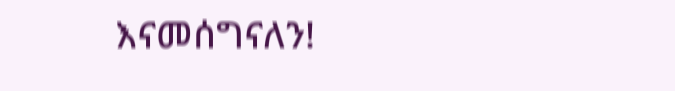እናመሰግናለን!